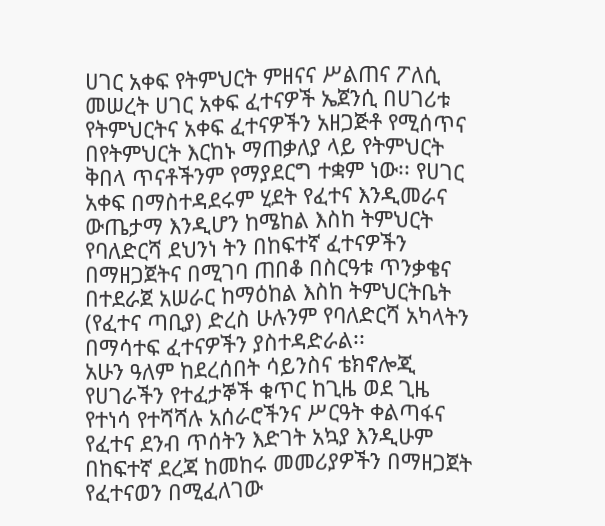ሀገር አቀፍ የትምህርት ምዘናና ሥልጠና ፖለሲ መሠረት ሀገር አቀፍ ፈተናዎች ኤጀንሲ በሀገሪቱ የትምህርትና አቀፍ ፈተናዎችን አዘጋጅቶ የሚሰጥና በየትምህርት እርከኑ ማጠቃለያ ላይ የትምህርት ቅበላ ጥናቶችንም የማያደርግ ተቋም ነው፡፡ የሀገር አቀፍ በማስተዳደሩም ሂደት የፈተና እንዲመራና ውጤታማ እንዲሆን ከሜከል እስከ ትምህርት የባለድርሻ ደህንነ ትን በከፍተኛ ፈተናዎችን በማዘጋጀትና በሚገባ ጠበቆ በስርዓቱ ጥንቃቄና በተደራጀ አሠራር ከማዕከል እስከ ትምህርትቤት (የፈተና ጣቢያ) ድረስ ሁሉንም የባለድርሻ አካላትን በማሳተፍ ፈተናዎችን ያስተዳድራል፡፡
አሁን ዓለም ከደረሰበት ሳይንስና ቴክኖሎጂ የሀገራችን የተፈታኞች ቁጥር ከጊዜ ወደ ጊዜ የተነሳ የተሻሻሉ አሰራሮችንና ሥርዓት ቀልጣፋና የፈተና ደንብ ጥሰትን እድገት አኳያ እንዲሁም በከፍተኛ ደረጃ ከመከሩ መመሪያዎችን በማዘጋጀት የፈተናወን በሚፈለገው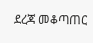ደረጃ መቆጣጠር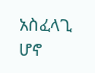አስፈላጊ ሆኖ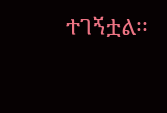ተገኝቷል፡፡